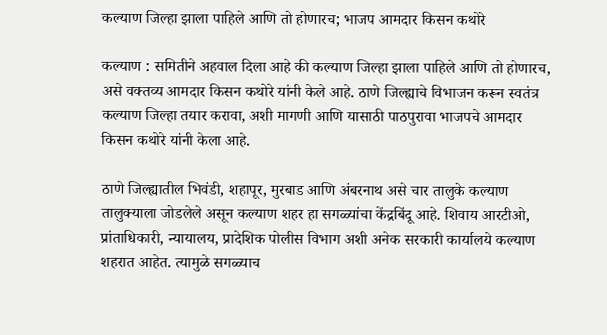कल्याण जिल्हा झाला पाहिले आणि तो होणारच; भाजप आमदार किसन कथोरे

कल्याण : समितीने अहवाल दिला आहे की कल्याण जिल्हा झाला पाहिले आणि तो होणारच, असे वक्तव्य आमदार किसन कथोरे यांनी केले आहे. ठाणे जिल्ह्याचे विभाजन करून स्वतंत्र कल्याण जिल्हा तयार करावा, अशी मागणी आणि यासाठी पाठपुरावा भाजपचे आमदार किसन कथोरे यांनी केला आहे.

ठाणे जिल्ह्यातील भिवंडी, शहापूर, मुरबाड आणि अंबरनाथ असे चार तालुके कल्याण तालुक्याला जोडलेले असून कल्याण शहर हा सगळ्यांचा केंद्रबिंदू आहे. शिवाय आरटीओ, प्रांताधिकारी, न्यायालय, प्रादेशिक पोलीस विभाग अशी अनेक सरकारी कार्यालये कल्याण शहरात आहेत. त्यामुळे सगळ्याच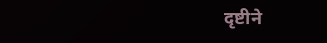दृष्टीने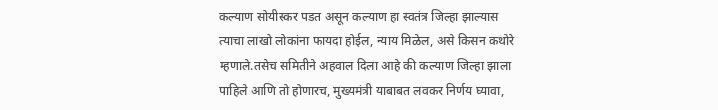कल्याण सोयीस्कर पडत असून कल्याण हा स्वतंत्र जिल्हा झाल्यास त्याचा लाखो लोकांना फायदा होईल, न्याय मिळेल, असे किसन कथोरे म्हणाले.तसेच समितीने अहवाल दिला आहे की कल्याण जिल्हा झाला पाहिले आणि तो होणारच, मुख्यमंत्री याबाबत लवकर निर्णय घ्यावा,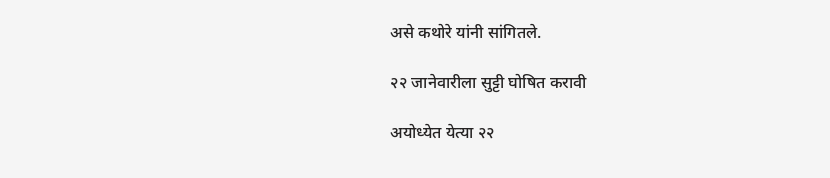असे कथोरे यांनी सांगितले.

२२ जानेवारीला सुट्टी घोषित करावी

अयोध्येत येत्या २२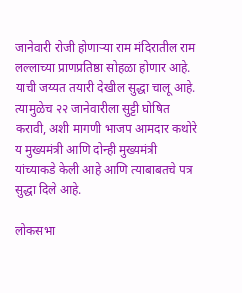जानेवारी रोजी होणाऱ्या राम मंदिरातील राम लल्लाच्या प्राणप्रतिष्ठा सोहळा होणार आहे. याची जय्यत तयारी देखील सुद्धा चालू आहे. त्यामुळेच २२ जानेवारीला सुट्टी घोषित करावी, अशी मागणी भाजप आमदार कथोरे य मुख्यमंत्री आणि दोन्ही मुख्यमंत्री यांच्याकडे केली आहे आणि त्याबाबतचे पत्र सुद्धा दिले आहे.

लोकसभा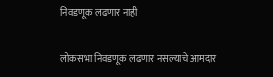निवडणूक लढणार नाही

लोकसभा निवडणूक लढणार नसल्याचे आमदार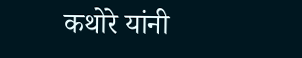कथोरे यांनी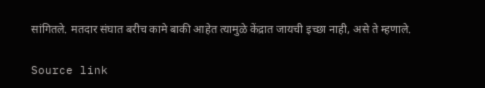सांगितले. मतदार संघात बरीच कामे बाकी आहेत त्यामुळे केंद्रात जायची इच्छा नाही, असे ते म्हणाले.

Source link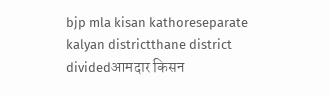bjp mla kisan kathoreseparate kalyan districtthane district dividedआमदार किसन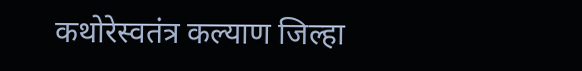कथोरेस्वतंत्र कल्याण जिल्हा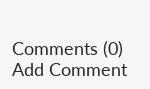Comments (0)
Add Comment